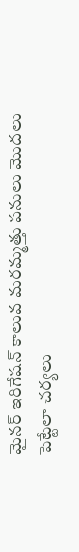మైనర్ ఇరిగేషన్ కాలువ మరమ్మత్తు పనులు మొదలు పెట్టేలా చర్యలు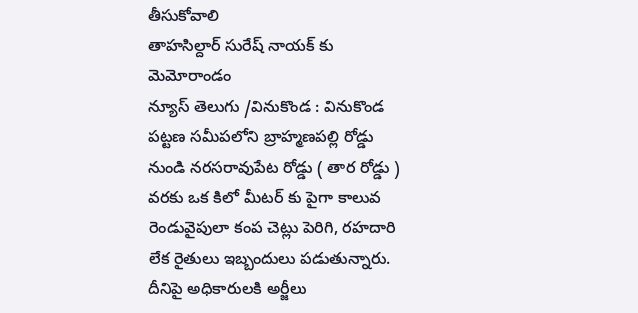తీసుకోవాలి
తాహసిల్దార్ సురేష్ నాయక్ కు మెమోరాండం
న్యూస్ తెలుగు /వినుకొండ : వినుకొండ పట్టణ సమీపలోని బ్రాహ్మణపల్లి రోడ్డు నుండి నరసరావుపేట రోడ్డు ( తార రోడ్డు ) వరకు ఒక కిలో మీటర్ కు పైగా కాలువ రెండువైపులా కంప చెట్లు పెరిగి, రహదారి లేక రైతులు ఇబ్బందులు పడుతున్నారు. దీనిపై అధికారులకి అర్జీలు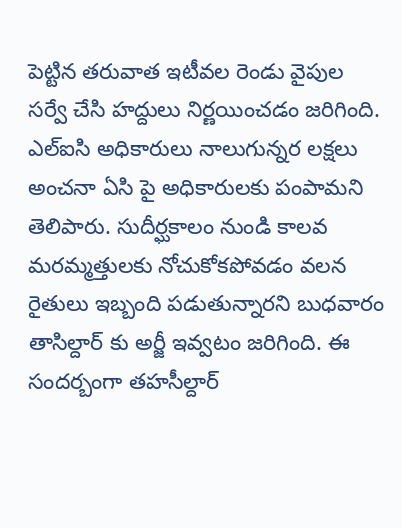పెట్టిన తరువాత ఇటీవల రెండు వైపుల సర్వే చేసి హద్దులు నిర్ణయించడం జరిగింది. ఎల్ఐసి అధికారులు నాలుగున్నర లక్షలు అంచనా ఏసి పై అధికారులకు పంపామని తెలిపారు. సుదీర్ఘకాలం నుండి కాలవ మరమ్మత్తులకు నోచుకోకపోవడం వలన రైతులు ఇబ్బంది పడుతున్నారని బుధవారం తాసిల్దార్ కు అర్జీ ఇవ్వటం జరిగింది. ఈ సందర్బంగా తహసీల్దార్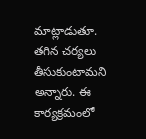మాట్లాడుతూ. తగిన చర్యలు తీసుకుంటామని అన్నారు. ఈ కార్యక్రమంలో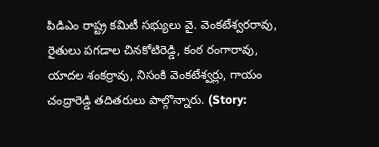పిడిఎం రాష్ట్ర కమిటీ సభ్యులు వై. వెంకటేశ్వరరావు, రైతులు పగడాల చినకోటిరెడ్డి, కంఠ రంగారావు, యాదల శంకర్రావు, నిసంకి వెంకటేశ్వర్లు, గాయం చంద్రారెడ్డి తదితరులు పాల్గొన్నారు. (Story: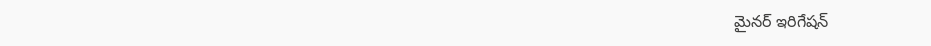మైనర్ ఇరిగేషన్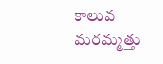కాలువ మరమ్మత్తు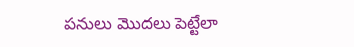పనులు మొదలు పెట్టేలా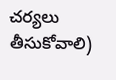చర్యలు తీసుకోవాలి)